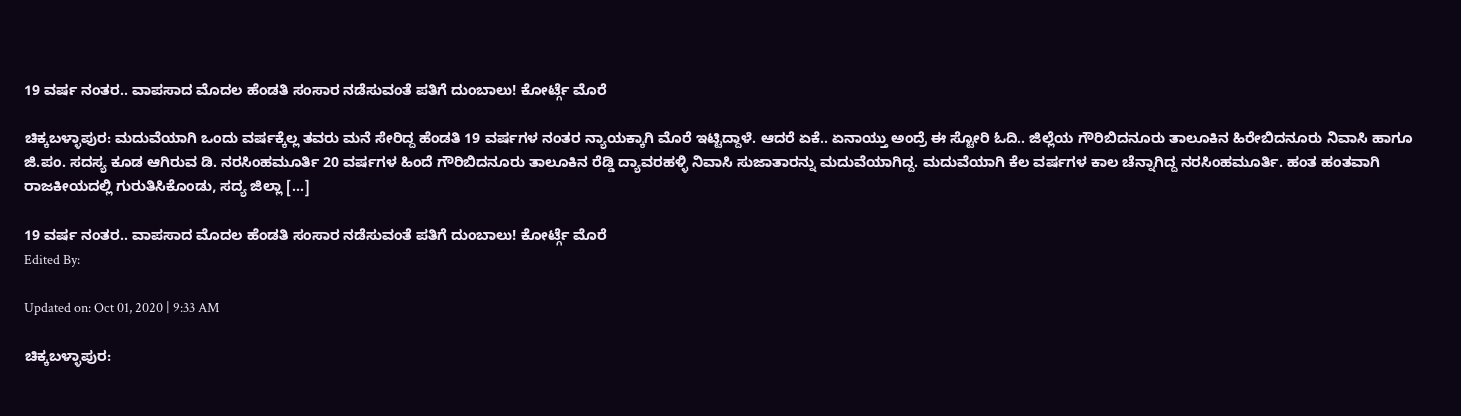19 ವರ್ಷ ನಂತರ.. ವಾಪಸಾದ ಮೊದಲ ಹೆಂಡತಿ ಸಂಸಾರ ನಡೆಸುವಂತೆ ಪತಿಗೆ ದುಂಬಾಲು! ಕೋರ್ಟ್ಗೆ ಮೊರೆ

ಚಿಕ್ಕಬಳ್ಳಾಪುರ: ಮದುವೆಯಾಗಿ ಒಂದು ವರ್ಷಕ್ಕೆಲ್ಲ ತವರು ಮನೆ ಸೇರಿದ್ದ ಹೆಂಡತಿ 19 ವರ್ಷಗಳ ನಂತರ ನ್ಯಾಯಕ್ಕಾಗಿ ಮೊರೆ ಇಟ್ಟಿದ್ದಾಳೆ. ಆದರೆ ಏಕೆ.. ಏನಾಯ್ತು ಅಂದ್ರೆ ಈ ಸ್ಟೋರಿ ಓದಿ.. ಜಿಲ್ಲೆಯ ಗೌರಿಬಿದನೂರು ತಾಲೂಕಿನ ಹಿರೇಬಿದನೂರು ನಿವಾಸಿ ಹಾಗೂ ಜಿ.ಪಂ. ಸದಸ್ಯ ಕೂಡ ಆಗಿರುವ ಡಿ. ನರಸಿಂಹಮೂರ್ತಿ 20 ವರ್ಷಗಳ ಹಿಂದೆ ಗೌರಿಬಿದನೂರು ತಾಲೂಕಿನ ರೆಡ್ಡಿ ದ್ಯಾವರಹಳ್ಳಿ ನಿವಾಸಿ ಸುಜಾತಾರನ್ನು ಮದುವೆಯಾಗಿದ್ದ. ಮದುವೆಯಾಗಿ ಕೆಲ ವರ್ಷಗಳ ಕಾಲ ಚೆನ್ನಾಗಿದ್ದ ನರಸಿಂಹಮೂರ್ತಿ. ಹಂತ ಹಂತವಾಗಿ ರಾಜಕೀಯದಲ್ಲಿ ಗುರುತಿಸಿಕೊಂಡು, ಸದ್ಯ ಜಿಲ್ಲಾ […]

19 ವರ್ಷ ನಂತರ.. ವಾಪಸಾದ ಮೊದಲ ಹೆಂಡತಿ ಸಂಸಾರ ನಡೆಸುವಂತೆ ಪತಿಗೆ ದುಂಬಾಲು! ಕೋರ್ಟ್ಗೆ ಮೊರೆ
Edited By:

Updated on: Oct 01, 2020 | 9:33 AM

ಚಿಕ್ಕಬಳ್ಳಾಪುರ: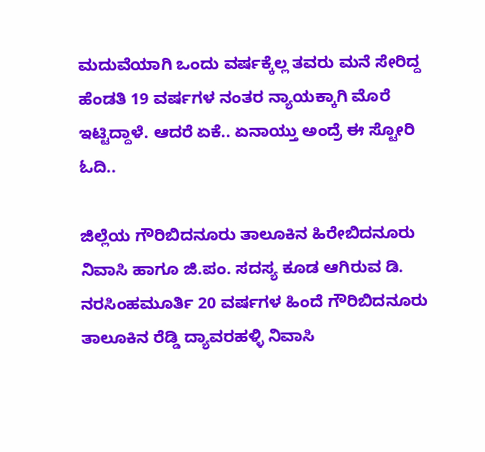ಮದುವೆಯಾಗಿ ಒಂದು ವರ್ಷಕ್ಕೆಲ್ಲ ತವರು ಮನೆ ಸೇರಿದ್ದ ಹೆಂಡತಿ 19 ವರ್ಷಗಳ ನಂತರ ನ್ಯಾಯಕ್ಕಾಗಿ ಮೊರೆ ಇಟ್ಟಿದ್ದಾಳೆ. ಆದರೆ ಏಕೆ.. ಏನಾಯ್ತು ಅಂದ್ರೆ ಈ ಸ್ಟೋರಿ ಓದಿ..

ಜಿಲ್ಲೆಯ ಗೌರಿಬಿದನೂರು ತಾಲೂಕಿನ ಹಿರೇಬಿದನೂರು ನಿವಾಸಿ ಹಾಗೂ ಜಿ.ಪಂ. ಸದಸ್ಯ ಕೂಡ ಆಗಿರುವ ಡಿ. ನರಸಿಂಹಮೂರ್ತಿ 20 ವರ್ಷಗಳ ಹಿಂದೆ ಗೌರಿಬಿದನೂರು ತಾಲೂಕಿನ ರೆಡ್ಡಿ ದ್ಯಾವರಹಳ್ಳಿ ನಿವಾಸಿ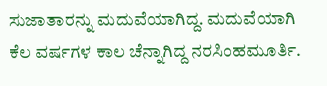ಸುಜಾತಾರನ್ನು ಮದುವೆಯಾಗಿದ್ದ. ಮದುವೆಯಾಗಿ ಕೆಲ ವರ್ಷಗಳ ಕಾಲ ಚೆನ್ನಾಗಿದ್ದ ನರಸಿಂಹಮೂರ್ತಿ.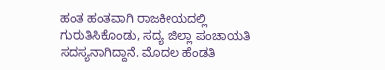ಹಂತ ಹಂತವಾಗಿ ರಾಜಕೀಯದಲ್ಲಿ ಗುರುತಿಸಿಕೊಂಡು, ಸದ್ಯ ಜಿಲ್ಲಾ ಪಂಚಾಯತಿ ಸದಸ್ಯನಾಗಿದ್ದಾನೆ. ಮೊದಲ ಹೆಂಡತಿ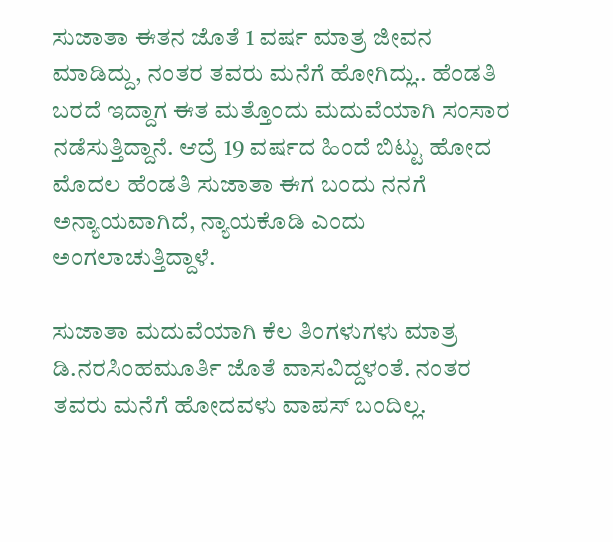ಸುಜಾತಾ ಈತನ ಜೊತೆ 1 ವರ್ಷ ಮಾತ್ರ ಜೀವನ ಮಾಡಿದ್ದು, ನಂತರ ತವರು ಮನೆಗೆ ಹೋಗಿದ್ಲು.. ಹೆಂಡತಿ ಬರದೆ ಇದ್ದಾಗ ಈತ ಮತ್ತೊಂದು ಮದುವೆಯಾಗಿ ಸಂಸಾರ ನಡೆಸುತ್ತಿದ್ದಾನೆ. ಆದ್ರೆ 19 ವರ್ಷದ ಹಿಂದೆ ಬಿಟ್ಟು ಹೋದ ಮೊದಲ ಹೆಂಡತಿ ಸುಜಾತಾ ಈಗ ಬಂದು ನನಗೆ ಅನ್ಯಾಯವಾಗಿದೆ, ನ್ಯಾಯಕೊಡಿ ಎಂದು ಅಂಗಲಾಚುತ್ತಿದ್ದಾಳೆ.

ಸುಜಾತಾ ಮದುವೆಯಾಗಿ ಕೆಲ ತಿಂಗಳುಗಳು ಮಾತ್ರ ಡಿ.ನರಸಿಂಹಮೂರ್ತಿ ಜೊತೆ ವಾಸವಿದ್ದಳಂತೆ. ನಂತರ ತವರು ಮನೆಗೆ ಹೋದವಳು ವಾಪಸ್ ಬಂದಿಲ್ಲ.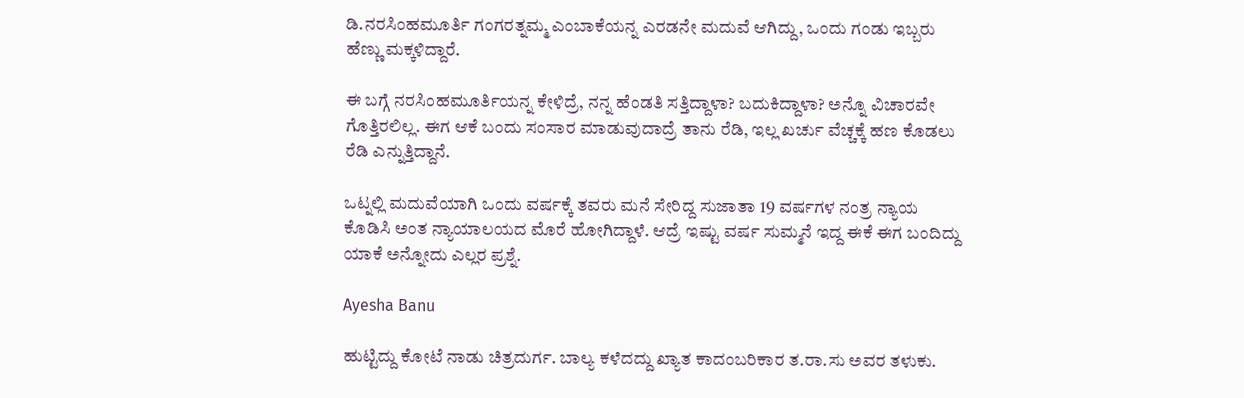ಡಿ.ನರಸಿಂಹಮೂರ್ತಿ ಗಂಗರತ್ನಮ್ಮ ಎಂಬಾಕೆಯನ್ನ ಎರಡನೇ ಮದುವೆ ಆಗಿದ್ದು, ಒಂದು ಗಂಡು ಇಬ್ಬರು ಹೆಣ್ಣು ಮಕ್ಕಳಿದ್ದಾರೆ.

ಈ ಬಗ್ಗೆ ನರಸಿಂಹಮೂರ್ತಿಯನ್ನ ಕೇಳಿದ್ರೆ, ನನ್ನ ಹೆಂಡತಿ ಸತ್ತಿದ್ದಾಳಾ? ಬದುಕಿದ್ದಾಳಾ? ಅನ್ನೊ ವಿಚಾರವೇ ಗೊತ್ತಿರಲಿಲ್ಲ. ಈಗ ಆಕೆ ಬಂದು ಸಂಸಾರ ಮಾಡುವುದಾದ್ರೆ ತಾನು ರೆಡಿ, ಇಲ್ಲ ಖರ್ಚು ವೆಚ್ಚಕ್ಕೆ ಹಣ ಕೊಡಲು ರೆಡಿ ಎನ್ನುತ್ತಿದ್ದಾನೆ.

ಒಟ್ನಲ್ಲಿ ಮದುವೆಯಾಗಿ ಒಂದು ವರ್ಷಕ್ಕೆ ತವರು ಮನೆ ಸೇರಿದ್ದ ಸುಜಾತಾ 19 ವರ್ಷಗಳ ನಂತ್ರ ನ್ಯಾಯ ಕೊಡಿಸಿ ಅಂತ ನ್ಯಾಯಾಲಯದ ಮೊರೆ ಹೋಗಿದ್ದಾಳೆ. ಆದ್ರೆ ಇಷ್ಟು ವರ್ಷ ಸುಮ್ಮನೆ ಇದ್ದ ಈಕೆ ಈಗ ಬಂದಿದ್ದು ಯಾಕೆ ಅನ್ನೋದು ಎಲ್ಲರ ಪ್ರಶ್ನೆ.

Ayesha Banu

ಹುಟ್ಟಿದ್ದು ಕೋಟೆ ನಾಡು ಚಿತ್ರದುರ್ಗ. ಬಾಲ್ಯ ಕಳೆದದ್ದು ಖ್ಯಾತ ಕಾದಂಬರಿಕಾರ ತ.ರಾ.ಸು ಅವರ ತಳುಕು.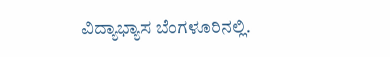ವಿದ್ಯಾಭ್ಯಾಸ ಬೆಂಗಳೂರಿನಲ್ಲಿ.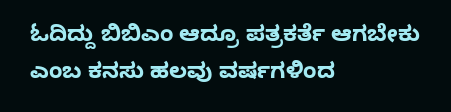ಓದಿದ್ದು ಬಿಬಿಎಂ ಆದ್ರೂ ಪತ್ರಕರ್ತೆ ಆಗಬೇಕು ಎಂಬ ಕನಸು ಹಲವು ವರ್ಷಗಳಿಂದ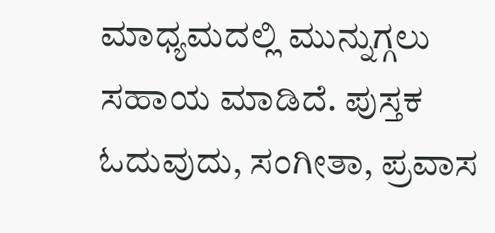ಮಾಧ್ಯಮದಲ್ಲಿ ಮುನ್ನುಗ್ಗಲು ಸಹಾಯ ಮಾಡಿದೆ. ಪುಸ್ತಕ ಓದುವುದು, ಸಂಗೀತಾ, ಪ್ರವಾಸ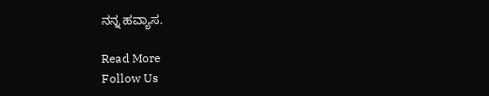ನನ್ನ ಹವ್ಯಾಸ.

Read More
Follow Us